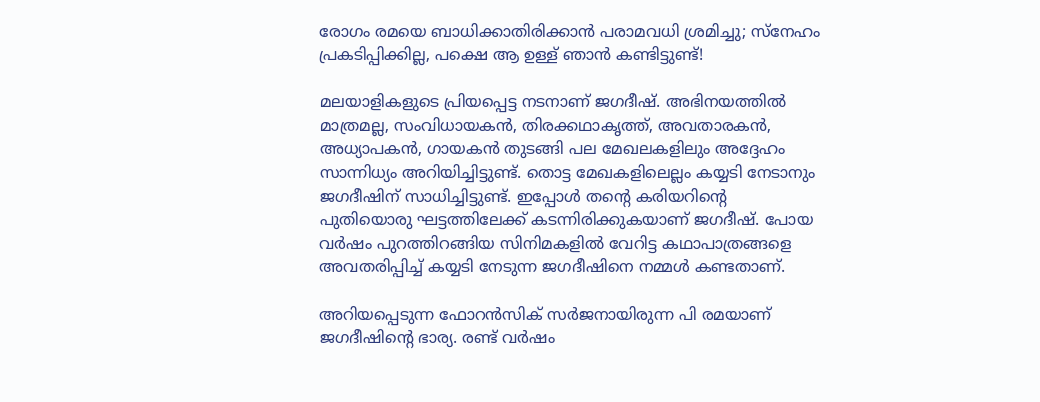രോഗം രമയെ ബാധിക്കാതിരിക്കാന്‍ പരാമവധി ശ്രമിച്ചു; സ്‌നേഹം പ്രകടിപ്പിക്കില്ല, പക്ഷെ ആ ഉള്ള് ഞാന്‍ കണ്ടിട്ടുണ്ട്!

മലയാളികളുടെ പ്രിയപ്പെട്ട നടനാണ് ജഗദീഷ്. അഭിനയത്തില്‍ മാത്രമല്ല, സംവിധായകന്‍, തിരക്കഥാകൃത്ത്, അവതാരകന്‍, അധ്യാപകന്‍, ഗായകന്‍ തുടങ്ങി പല മേഖലകളിലും അദ്ദേഹം സാന്നിധ്യം അറിയിച്ചിട്ടുണ്ട്. തൊട്ട മേഖകളിലെല്ലം കയ്യടി നേടാനും ജഗദീഷിന് സാധിച്ചിട്ടുണ്ട്. ഇപ്പോള്‍ തന്റെ കരിയറിന്റെ പുതിയൊരു ഘട്ടത്തിലേക്ക് കടന്നിരിക്കുകയാണ് ജഗദീഷ്. പോയ വര്‍ഷം പുറത്തിറങ്ങിയ സിനിമകളില്‍ വേറിട്ട കഥാപാത്രങ്ങളെ അവതരിപ്പിച്ച് കയ്യടി നേടുന്ന ജഗദീഷിനെ നമ്മള്‍ കണ്ടതാണ്.

അറിയപ്പെടുന്ന ഫോറന്‍സിക് സര്‍ജനായിരുന്ന പി രമയാണ് ജഗദീഷിന്റെ ഭാര്യ. രണ്ട് വര്‍ഷം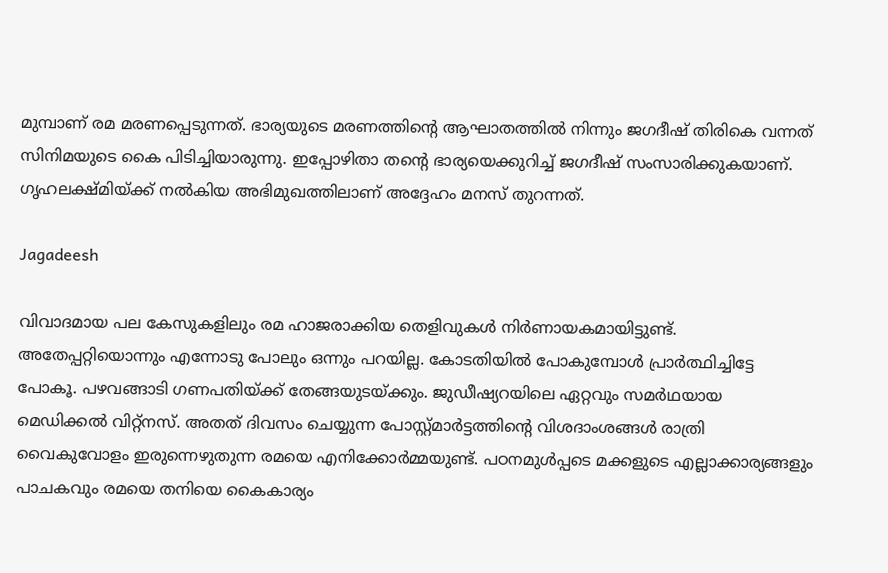മുമ്പാണ് രമ മരണപ്പെടുന്നത്. ഭാര്യയുടെ മരണത്തിന്റെ ആഘാതത്തില്‍ നിന്നും ജഗദീഷ് തിരികെ വന്നത് സിനിമയുടെ കൈ പിടിച്ചിയാരുന്നു. ഇപ്പോഴിതാ തന്റെ ഭാര്യയെക്കുറിച്ച് ജഗദീഷ് സംസാരിക്കുകയാണ്. ഗൃഹലക്ഷ്മിയ്ക്ക് നല്‍കിയ അഭിമുഖത്തിലാണ് അദ്ദേഹം മനസ് തുറന്നത്.

Jagadeesh

വിവാദമായ പല കേസുകളിലും രമ ഹാജരാക്കിയ തെളിവുകള്‍ നിര്‍ണായകമായിട്ടുണ്ട്. അതേപ്പറ്റിയൊന്നും എന്നോടു പോലും ഒന്നും പറയില്ല. കോടതിയില്‍ പോകുമ്പോള്‍ പ്രാര്‍ത്ഥിച്ചിട്ടേ പോകൂ. പഴവങ്ങാടി ഗണപതിയ്ക്ക് തേങ്ങയുടയ്ക്കും. ജുഡീഷ്യറയിലെ ഏറ്റവും സമര്‍ഥയായ മെഡിക്കല്‍ വിറ്റ്‌നസ്. അതത് ദിവസം ചെയ്യുന്ന പോസ്റ്റ്മാര്‍ട്ടത്തിന്റെ വിശദാംശങ്ങള്‍ രാത്രി വൈകുവോളം ഇരുന്നെഴുതുന്ന രമയെ എനിക്കോര്‍മ്മയുണ്ട്. പഠനമുള്‍പ്പടെ മക്കളുടെ എല്ലാക്കാര്യങ്ങളും പാചകവും രമയെ തനിയെ കൈകാര്യം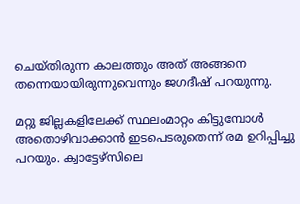ചെയ്തിരുന്ന കാലത്തും അത് അങ്ങനെ തന്നെയായിരുന്നുവെന്നും ജഗദീഷ് പറയുന്നു.

മറ്റു ജില്ലകളിലേക്ക് സ്ഥലംമാറ്റം കിട്ടുമ്പോള്‍ അതൊഴിവാക്കാന്‍ ഇടപെടരുതെന്ന് രമ ഉറിപ്പിച്ചു പറയും. ക്വാട്ടേഴ്‌സിലെ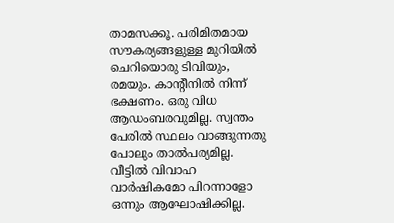താമസക്കൂ. പരിമിതമായ സൗകര്യങ്ങളുള്ള മുറിയില്‍ ചെറിയൊരു ടിവിയും, രമയും. കാന്റീനില്‍ നിന്ന് ഭക്ഷണം. ഒരു വിധ ആഡംബരവുമില്ല. സ്വന്തം പേരില്‍ സ്ഥലം വാങ്ങുന്നതു പോലും താല്‍പര്യമില്ല. വീട്ടില്‍ വിവാഹ വാര്‍ഷികമോ പിറന്നാളോ ഒന്നും ആഘോഷിക്കില്ല.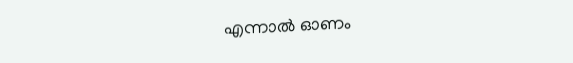എന്നാല്‍ ഓണം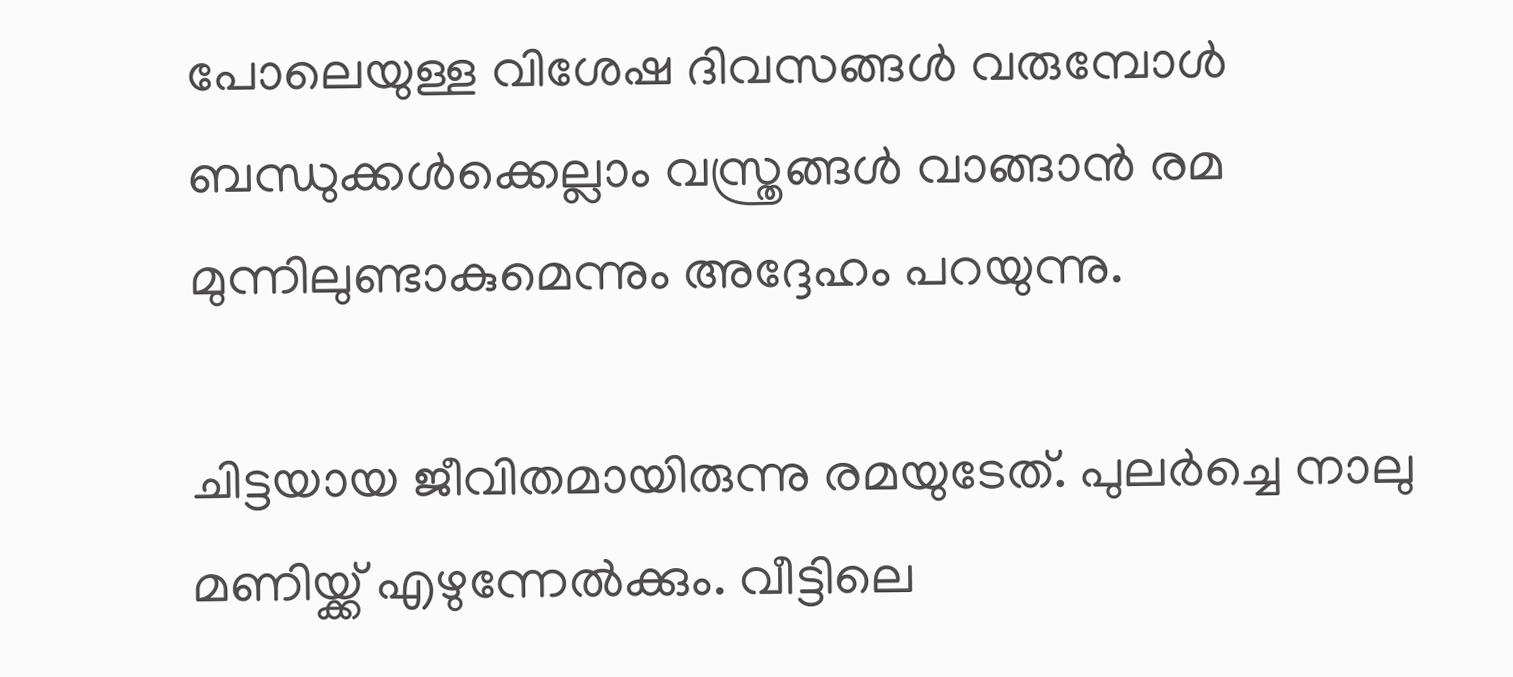പോലെയുള്ള വിശേഷ ദിവസങ്ങള്‍ വരുമ്പോള്‍ ബന്ധുക്കള്‍ക്കെല്ലാം വസ്ത്രങ്ങള്‍ വാങ്ങാന്‍ രമ മുന്നിലുണ്ടാകുമെന്നും അദ്ദേഹം പറയുന്നു.

ചിട്ടയായ ജീവിതമായിരുന്നു രമയുടേത്. പുലര്‍ച്ചെ നാലു മണിയ്ക്ക് എഴുന്നേല്‍ക്കും. വീട്ടിലെ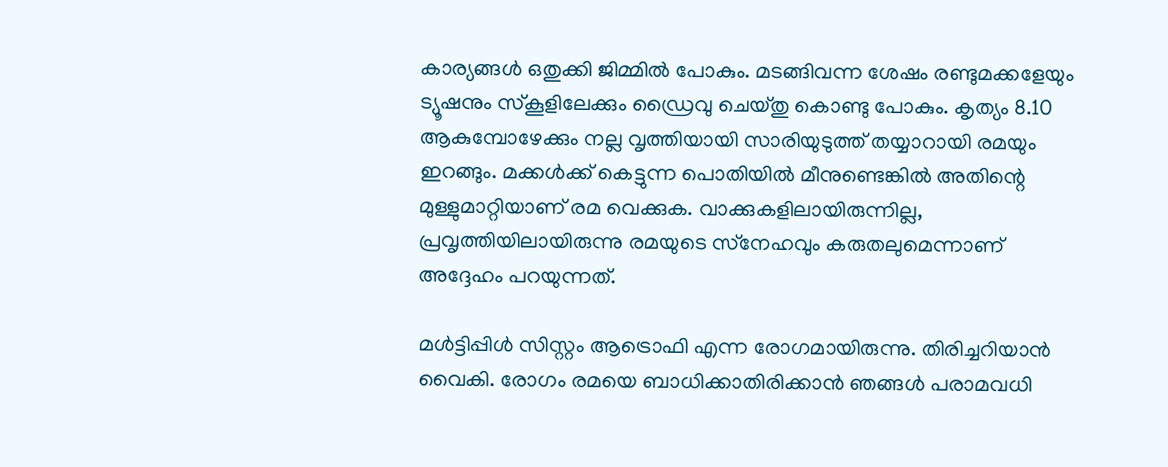കാര്യങ്ങള്‍ ഒതുക്കി ജിമ്മില്‍ പോകും. മടങ്ങിവന്ന ശേഷം രണ്ടുമക്കളേയും ട്യൂഷനും സ്‌കൂളിലേക്കും ഡ്രൈവു ചെയ്തു കൊണ്ടു പോകും. കൃത്യം 8.10 ആകുമ്പോഴേക്കും നല്ല വൃത്തിയായി സാരിയുടുത്ത് തയ്യാറായി രമയും ഇറങ്ങും. മക്കള്‍ക്ക് കെട്ടുന്ന പൊതിയില്‍ മീനുണ്ടെങ്കില്‍ അതിന്റെ മുള്ളുമാറ്റിയാണ് രമ വെക്കുക. വാക്കുകളിലായിരുന്നില്ല, പ്രവൃത്തിയിലായിരുന്നു രമയുടെ സ്‌നേഹവും കരുതലുമെന്നാണ് അദ്ദേഹം പറയുന്നത്.

മള്‍ട്ടിപ്പിള്‍ സിസ്റ്റം ആട്രൊഫി എന്ന രോഗമായിരുന്നു. തിരിച്ചറിയാന്‍ വൈകി. രോഗം രമയെ ബാധിക്കാതിരിക്കാന്‍ ഞങ്ങള്‍ പരാമവധി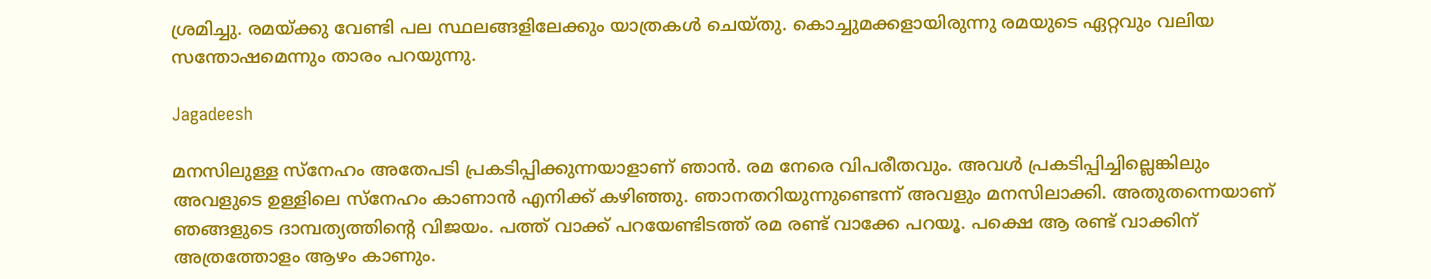ശ്രമിച്ചു. രമയ്ക്കു വേണ്ടി പല സ്ഥലങ്ങളിലേക്കും യാത്രകള്‍ ചെയ്തു. കൊച്ചുമക്കളായിരുന്നു രമയുടെ ഏറ്റവും വലിയ സന്തോഷമെന്നും താരം പറയുന്നു.

Jagadeesh

മനസിലുള്ള സ്‌നേഹം അതേപടി പ്രകടിപ്പിക്കുന്നയാളാണ് ഞാന്‍. രമ നേരെ വിപരീതവും. അവള്‍ പ്രകടിപ്പിച്ചില്ലെങ്കിലും അവളുടെ ഉള്ളിലെ സ്‌നേഹം കാണാന്‍ എനിക്ക് കഴിഞ്ഞു. ഞാനതറിയുന്നുണ്ടെന്ന് അവളും മനസിലാക്കി. അതുതന്നെയാണ് ഞങ്ങളുടെ ദാമ്പത്യത്തിന്റെ വിജയം. പത്ത് വാക്ക് പറയേണ്ടിടത്ത് രമ രണ്ട് വാക്കേ പറയൂ. പക്ഷെ ആ രണ്ട് വാക്കിന് അത്രത്തോളം ആഴം കാണും.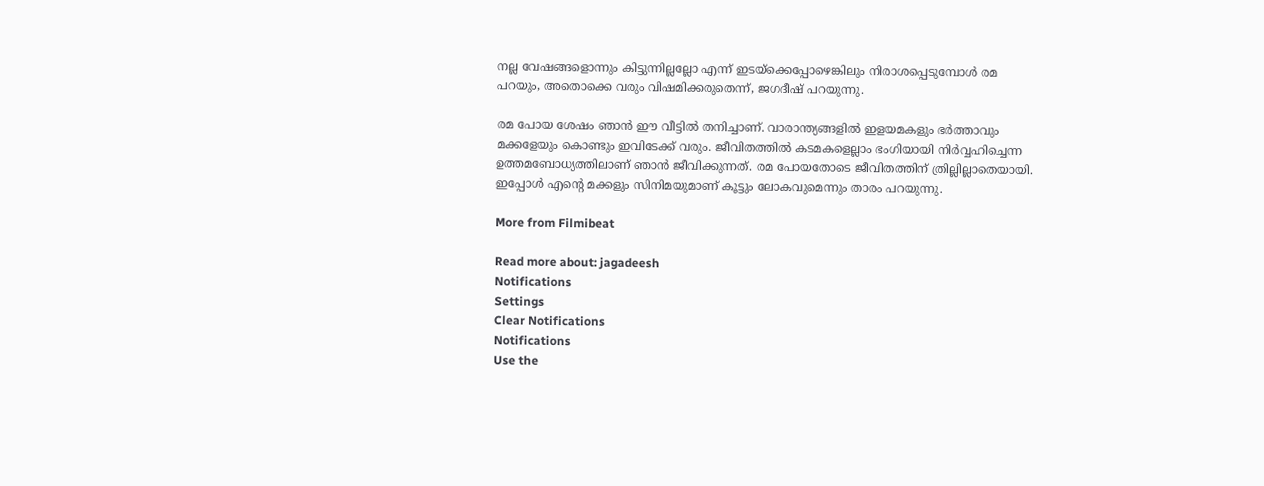നല്ല വേഷങ്ങളൊന്നും കിട്ടുന്നില്ലല്ലോ എന്ന് ഇടയ്‌ക്കെപ്പോഴെങ്കിലും നിരാശപ്പെടുമ്പോള്‍ രമ പറയും, അതൊക്കെ വരും വിഷമിക്കരുതെന്ന്, ജഗദീഷ് പറയുന്നു.

രമ പോയ ശേഷം ഞാന്‍ ഈ വീട്ടില്‍ തനിച്ചാണ്. വാരാന്ത്യങ്ങളില്‍ ഇളയമകളും ഭര്‍ത്താവും മക്കളേയും കൊണ്ടും ഇവിടേക്ക് വരും. ജീവിതത്തില്‍ കടമകളെല്ലാം ഭംഗിയായി നിര്‍വ്വഹിച്ചെന്ന ഉത്തമബോധ്യത്തിലാണ് ഞാന്‍ ജീവിക്കുന്നത്. രമ പോയതോടെ ജീവിതത്തിന് ത്രില്ലില്ലാതെയായി. ഇപ്പോള്‍ എന്റെ മക്കളും സിനിമയുമാണ് കൂട്ടും ലോകവുമെന്നും താരം പറയുന്നു.

More from Filmibeat

Read more about: jagadeesh
Notifications
Settings
Clear Notifications
Notifications
Use the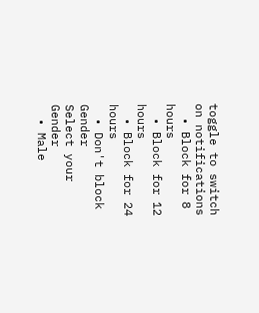toggle to switch on notifications
  • Block for 8 hours
  • Block for 12 hours
  • Block for 24 hours
  • Don't block
Gender
Select your Gender
  • Male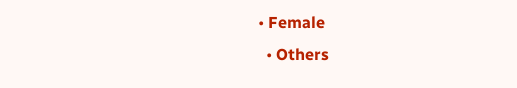• Female
  • Others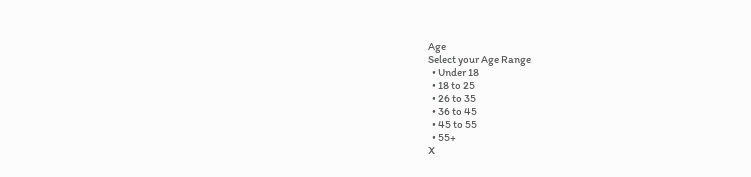Age
Select your Age Range
  • Under 18
  • 18 to 25
  • 26 to 35
  • 36 to 45
  • 45 to 55
  • 55+
X